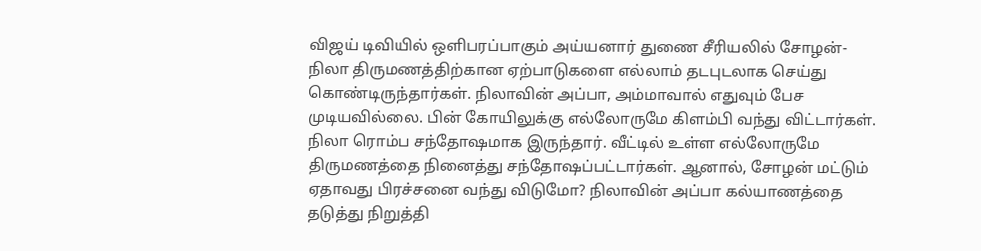விஜய் டிவியில் ஒளிபரப்பாகும் அய்யனார் துணை சீரியலில் சோழன்- நிலா திருமணத்திற்கான ஏற்பாடுகளை எல்லாம் தடபுடலாக செய்து கொண்டிருந்தார்கள். நிலாவின் அப்பா, அம்மாவால் எதுவும் பேச முடியவில்லை. பின் கோயிலுக்கு எல்லோருமே கிளம்பி வந்து விட்டார்கள். நிலா ரொம்ப சந்தோஷமாக இருந்தார். வீட்டில் உள்ள எல்லோருமே திருமணத்தை நினைத்து சந்தோஷப்பட்டார்கள். ஆனால், சோழன் மட்டும் ஏதாவது பிரச்சனை வந்து விடுமோ? நிலாவின் அப்பா கல்யாணத்தை தடுத்து நிறுத்தி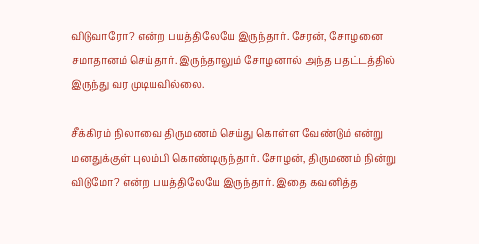விடுவாரோ? என்ற பயத்திலேயே இருந்தார். சேரன், சோழனை சமாதானம் செய்தார். இருந்தாலும் சோழனால் அந்த பதட்டத்தில் இருந்து வர முடியவில்லை.

சீக்கிரம் நிலாவை திருமணம் செய்து கொள்ள வேண்டும் என்று மனதுக்குள் புலம்பி கொண்டிருந்தார். சோழன், திருமணம் நின்று விடுமோ? என்ற பயத்திலேயே இருந்தார். இதை கவனித்த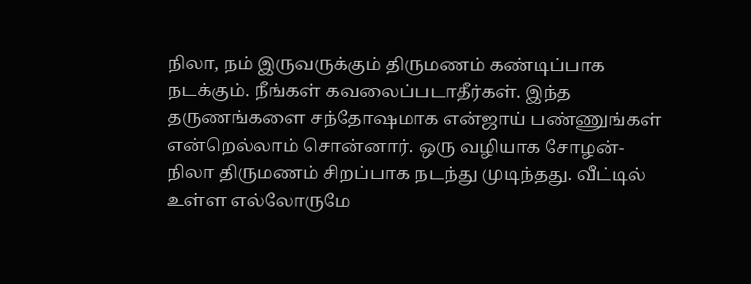நிலா, நம் இருவருக்கும் திருமணம் கண்டிப்பாக நடக்கும். நீங்கள் கவலைப்படாதீர்கள். இந்த தருணங்களை சந்தோஷமாக என்ஜாய் பண்ணுங்கள் என்றெல்லாம் சொன்னார். ஒரு வழியாக சோழன்- நிலா திருமணம் சிறப்பாக நடந்து முடிந்தது. வீட்டில் உள்ள எல்லோருமே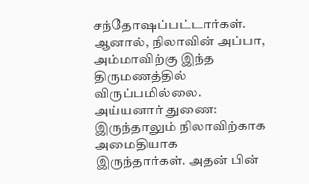சந்தோஷப்பட்டார்கள். ஆனால், நிலாவின் அப்பா, அம்மாவிற்கு இந்த திருமணத்தில் விருப்பமில்லை.
அய்யனார் துணை:
இருந்தாலும் நிலாவிற்காக அமைதியாக இருந்தார்கள். அதன் பின்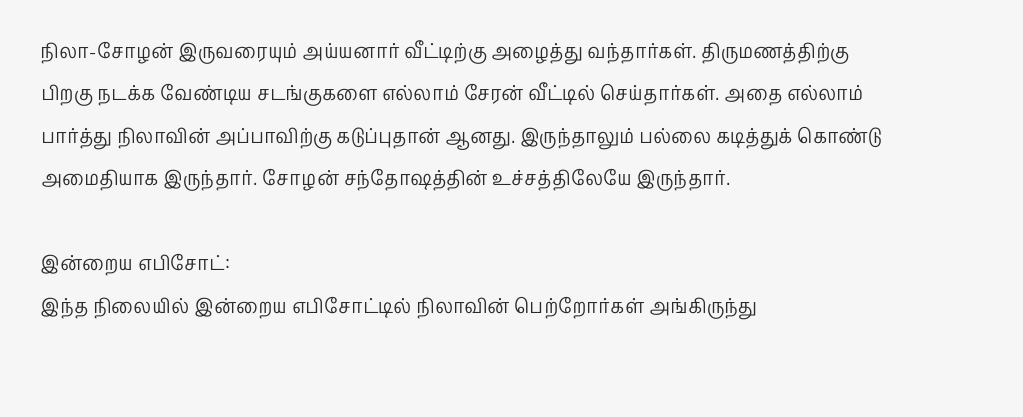நிலா-சோழன் இருவரையும் அய்யனார் வீட்டிற்கு அழைத்து வந்தார்கள். திருமணத்திற்கு பிறகு நடக்க வேண்டிய சடங்குகளை எல்லாம் சேரன் வீட்டில் செய்தார்கள். அதை எல்லாம் பார்த்து நிலாவின் அப்பாவிற்கு கடுப்புதான் ஆனது. இருந்தாலும் பல்லை கடித்துக் கொண்டு அமைதியாக இருந்தார். சோழன் சந்தோஷத்தின் உச்சத்திலேயே இருந்தார்.

இன்றைய எபிசோட்:
இந்த நிலையில் இன்றைய எபிசோட்டில் நிலாவின் பெற்றோர்கள் அங்கிருந்து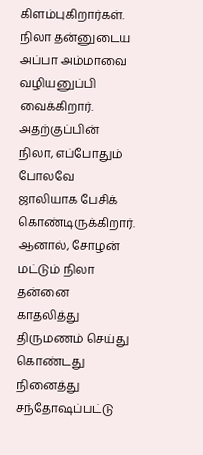கிளம்புகிறார்கள். நிலா தன்னுடைய அப்பா அம்மாவை வழியனுப்பி வைக்கிறார். அதற்குப்பின் நிலா, எப்போதும் போலவே ஜாலியாக பேசிக் கொண்டிருக்கிறார். ஆனால், சோழன் மட்டும் நிலா தன்னை காதலித்து திருமணம் செய்து கொண்டது நினைத்து சந்தோஷப்பட்டு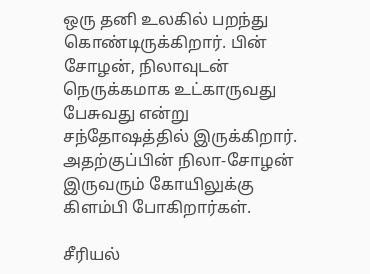ஒரு தனி உலகில் பறந்து கொண்டிருக்கிறார். பின் சோழன், நிலாவுடன் நெருக்கமாக உட்காருவது பேசுவது என்று சந்தோஷத்தில் இருக்கிறார். அதற்குப்பின் நிலா-சோழன் இருவரும் கோயிலுக்கு கிளம்பி போகிறார்கள்.

சீரியல்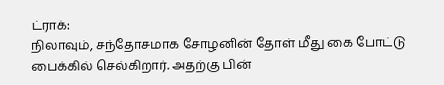ட்ராக்:
நிலாவும், சந்தோசமாக சோழனின் தோள் மீது கை போட்டு பைக்கில் செல்கிறார். அதற்கு பின்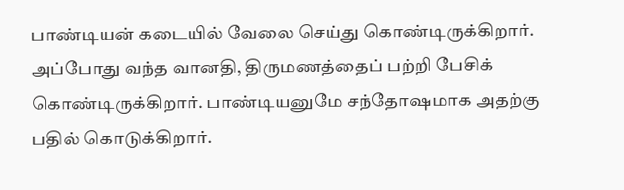பாண்டியன் கடையில் வேலை செய்து கொண்டிருக்கிறார். அப்போது வந்த வானதி, திருமணத்தைப் பற்றி பேசிக் கொண்டிருக்கிறார். பாண்டியனுமே சந்தோஷமாக அதற்கு பதில் கொடுக்கிறார்.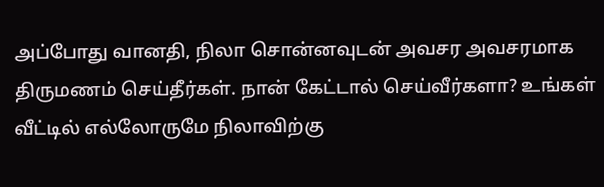அப்போது வானதி, நிலா சொன்னவுடன் அவசர அவசரமாக திருமணம் செய்தீர்கள். நான் கேட்டால் செய்வீர்களா? உங்கள் வீட்டில் எல்லோருமே நிலாவிற்கு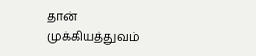தான் முக்கியத்துவம்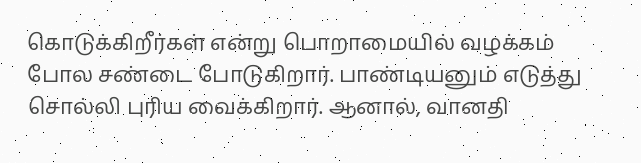கொடுக்கிறீர்கள் என்று பொறாமையில் வழக்கம் போல சண்டை போடுகிறார். பாண்டியனும் எடுத்து சொல்லி புரிய வைக்கிறார். ஆனால், வானதி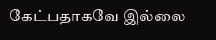கேட்பதாகவே இல்லை